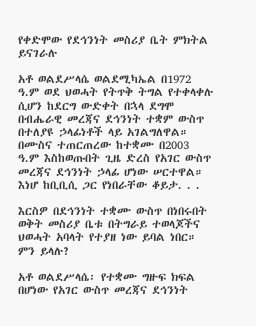የቀድሞው የደኅንነት መስሪያ ቤት ምክትል ይናገራሉ

አቶ ወልደሥላሴ ወልደሚካኤል በ1972 ዓ.ም ወደ ህወሓት የትጥቅ ትግል የተቀላቀሉ ሲሆን ከደርግ ውድቀት በኋላ ደግሞ በብሔራዊ መረጃና ደኅንነት ተቋም ውስጥ በተለያዩ ኃላፊነቶች ላይ አገልግለዋል። በሙስና ተጠርጠረው ከተቋሙ በ2003 ዓ.ም እስከወጡበት ጊዜ ድረስ የአገር ውስጥ መረጃና ደኅንነት ኃላፊ ሆነው ሠርተዋል። እነሆ ከቢቢሲ ጋር የነበራቸው ቆይታ. . .

እርስዎ በደኅንነት ተቋሙ ውስጥ በነበሩበት ወቅት መስሪያ ቤቱ በትግራይ ተወላጆችና ህወሓት አባላት የተያዘ ነው ይባል ነበር። ምን ይላሉ?

አቶ ወልደሥላሴ፡ የተቋሙ ግዙፍ ክፍል በሆነው የአገር ውስጥ መረጃና ደኅንነት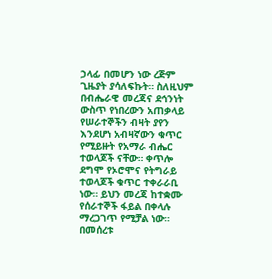ኃላፊ በመሆን ነው ረጅም ጊዜያት ያሳለፍኩት። ስለዚህም በብሔራዊ መረጃና ደኅንነት ውስጥ የነበረውን አጠቃላይ የሠራተኞችን ብዛት ያየን እንደሆነ አብዛኛውን ቁጥር የሚይዙት የአማራ ብሔር ተወላጆች ናቸው። ቀጥሎ ደግሞ የኦሮሞና የትግራይ ተወላጆች ቁጥር ተቀራራቢ ነው። ይህን መረጃ ከተቋሙ የሰራተኞች ፋይል በቀላሉ ማረጋገጥ የሚቻል ነው። በመሰረቱ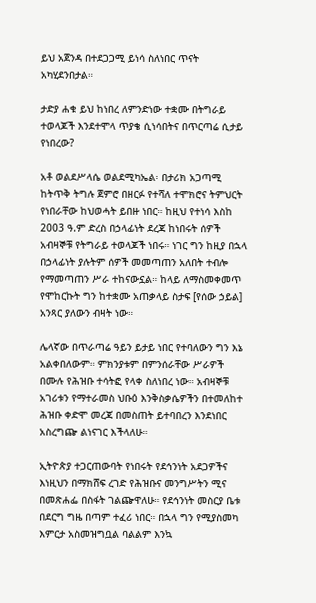ይህ አጀንዳ በተደጋጋሚ ይነሳ ስለነበር ጥናት አካሂደንበታል።

ታድያ ሐቁ ይህ ከነበረ ለምንድነው ተቋሙ በትግራይ ተወላጆች እንደተሞላ ጥያቄ ሲነሳበትና በጥርጣሬ ሲታይ የነበረው?

አቶ ወልደሥላሴ ወልደሚካኤል፡ በታሪክ አጋጣሚ ከትጥቅ ትግሉ ጀምሮ በዘርፉ የተሻለ ተሞክሮና ትምህርት የነበራቸው ከህወሓት ይበዙ ነበር። ከዚህ የተነሳ እስከ 2003 ዓ.ም ድረስ በኃላፊነት ደረጃ ከነበሩት ሰዎች አብዛኞቹ የትግራይ ተወላጆች ነበሩ። ነገር ግን ከዚያ በኋላ በኃላፊነት ያሉትም ሰዎች መመጣጠን አለበት ተብሎ የማመጣጠን ሥራ ተከናውኗል። ከላይ ለማስመቀመጥ የሞከርኩት ግን ከተቋሙ አጠቃላይ ስታፍ [የሰው ኃይል] አንጻር ያለውን ብዛት ነው።

ሌላኛው በጥራጣሬ ዓይን ይታይ ነበር የተባለውን ግን እኔ አልቀበለውም። ምክንያቱም በምንሰራቸው ሥራዎች በሙሉ የሕዝቡ ተሳትፎ የላቀ ስለነበረ ነው። አብዛኞቹ አገሪቱን የማተራመስ ህቡዕ እንቅስቃሴዎችን በተመለከተ ሕዝቡ ቀድሞ መረጃ በመስጠት ይተባበረን እንደነበር አስረግጬ ልነናገር እችላለሁ።

ኢትዮጵያ ተጋርጠውባት የነበሩት የደኅንነት አደጋዎችና እነዚህን በማክሸፍ ረገድ የሕዝቡና መንግሥትን ሚና በመጽሐፌ በስፋት ገልጬዋለሁ። የደኅንነት መስርያ ቤቱ በደርግ ግዜ በጣም ተፈሪ ነበር። በኋላ ግን የሚያስመካ እምርታ አስመዝግቧል ባልልም እንኳ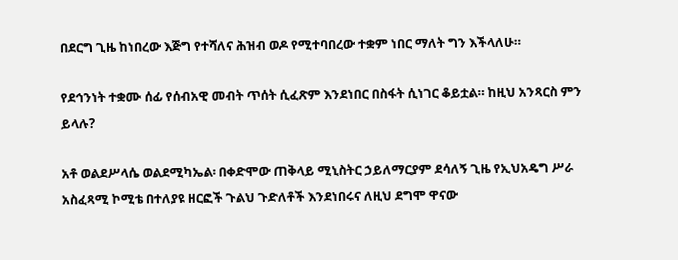በደርግ ጊዜ ከነበረው እጅግ የተሻለና ሕዝብ ወዶ የሚተባበረው ተቋም ነበር ማለት ግን እችላለሁ።

የደኅንነት ተቋሙ ሰፊ የሰብአዊ መብት ጥሰት ሲፈጽም እንደነበር በስፋት ሲነገር ቆይቷል። ከዚህ አንጻርስ ምን ይላሉ?

አቶ ወልደሥላሴ ወልደሚካኤል፡ በቀድሞው ጠቅላይ ሚኒስትር ኃይለማርያም ደሳለኝ ጊዜ የኢህአዴግ ሥራ አስፈጻሚ ኮሚቴ በተለያዩ ዘርፎች ጉልህ ጉድለቶች እንደነበሩና ለዚህ ደግሞ ዋናው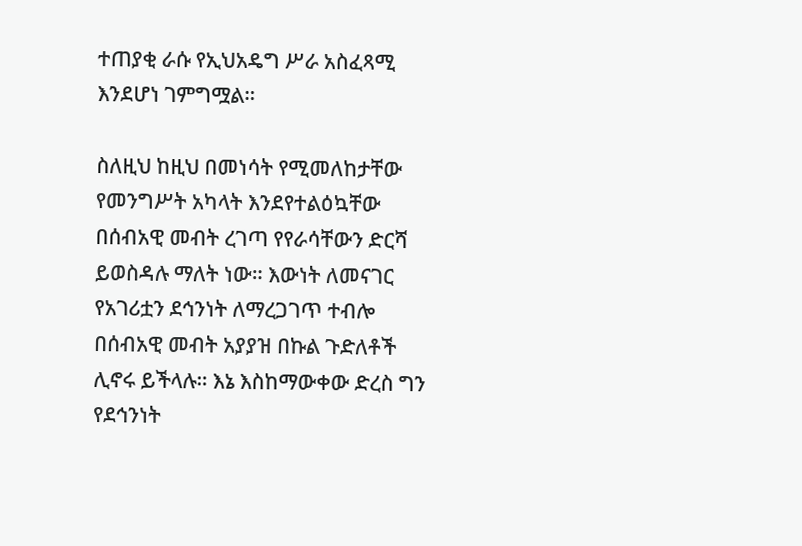ተጠያቂ ራሱ የኢህአዴግ ሥራ አስፈጻሚ እንደሆነ ገምግሟል።

ስለዚህ ከዚህ በመነሳት የሚመለከታቸው የመንግሥት አካላት እንደየተልዕኳቸው በሰብአዊ መብት ረገጣ የየራሳቸውን ድርሻ ይወስዳሉ ማለት ነው። እውነት ለመናገር የአገሪቷን ደኅንነት ለማረጋገጥ ተብሎ በሰብአዊ መብት አያያዝ በኩል ጉድለቶች ሊኖሩ ይችላሉ። እኔ እስከማውቀው ድረስ ግን የደኅንነት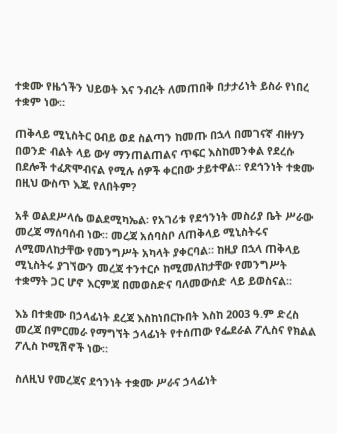ተቋሙ የዜጎችን ህይወት እና ንብረት ለመጠበቅ በታታሪነት ይስራ የነበረ ተቋም ነው።

ጠቅላይ ሚኒስትር ዐብይ ወደ ስልጣን ከመጡ በኋላ በመገናኛ ብዙሃን በወንድ ብልት ላይ ውሃ ማንጠልጠልና ጥፍር እስከመንቀል የደረሱ በደሎች ተፈጽሞብናል የሚሉ ሰዎች ቀርበው ታይተዋል። የደኅንነት ተቋሙ በዚህ ውስጥ እጁ የለበትም?

አቶ ወልደሥላሴ ወልደሚካኤል፡ የአገሪቱ የደኅንነት መስሪያ ቤት ሥራው መረጃ ማሰባሰብ ነው። መረጃ አሰባስቦ ለጠቅላይ ሚኒስትሩና ለሚመለከታቸው የመንግሥት አካላት ያቀርባል። ከዚያ በኋላ ጠቅላይ ሚኒስትሩ ያገኘውን መረጃ ተንተርሶ ከሚመለከታቸው የመንግሥት ተቋማት ጋር ሆኖ እርምጃ በመወስድና ባለመውሰድ ላይ ይወስናል።

እኔ በተቋሙ በኃላፊነት ደረጃ እስከነበርኩበት እስከ 2003 ዓ.ም ድረስ መረጃ በምርመራ የማግኘት ኃላፊነት የተሰጠው የፌደራል ፖሊስና የክልል ፖሊስ ኮሚሽኖች ነው።

ስለዚህ የመረጃና ደኅንነት ተቋሙ ሥራና ኃላፊነት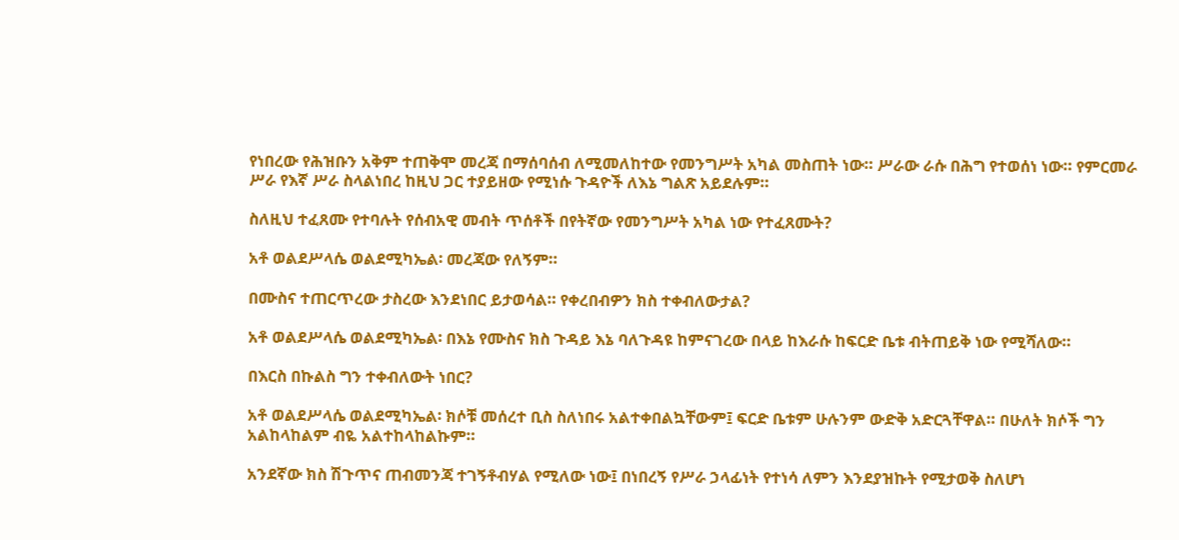የነበረው የሕዝቡን አቅም ተጠቅሞ መረጃ በማሰባሰብ ለሚመለከተው የመንግሥት አካል መስጠት ነው። ሥራው ራሱ በሕግ የተወሰነ ነው። የምርመራ ሥራ የእኛ ሥራ ስላልነበረ ከዚህ ጋር ተያይዘው የሚነሱ ጉዳዮች ለእኔ ግልጽ አይደሉም።

ስለዚህ ተፈጸሙ የተባሉት የሰብአዊ መብት ጥሰቶች በየትኛው የመንግሥት አካል ነው የተፈጸሙት?

አቶ ወልደሥላሴ ወልደሚካኤል፡ መረጃው የለኝም።

በሙስና ተጠርጥረው ታስረው እንደነበር ይታወሳል። የቀረበብዎን ክስ ተቀብለውታል?

አቶ ወልደሥላሴ ወልደሚካኤል፡ በእኔ የሙስና ክስ ጉዳይ እኔ ባለጉዳዩ ከምናገረው በላይ ከእራሱ ከፍርድ ቤቱ ብትጠይቅ ነው የሚሻለው።

በእርስ በኩልስ ግን ተቀብለውት ነበር?

አቶ ወልደሥላሴ ወልደሚካኤል፡ ክሶቹ መሰረተ ቢስ ስለነበሩ አልተቀበልኳቸውም፤ ፍርድ ቤቱም ሁሉንም ውድቅ አድርጓቸዋል። በሁለት ክሶች ግን አልከላከልም ብዬ አልተከላከልኩም።

አንደኛው ክስ ሽጉጥና ጠብመንጃ ተገኝቶብሃል የሚለው ነው፤ በነበረኝ የሥራ ኃላፊነት የተነሳ ለምን እንደያዝኩት የሚታወቅ ስለሆነ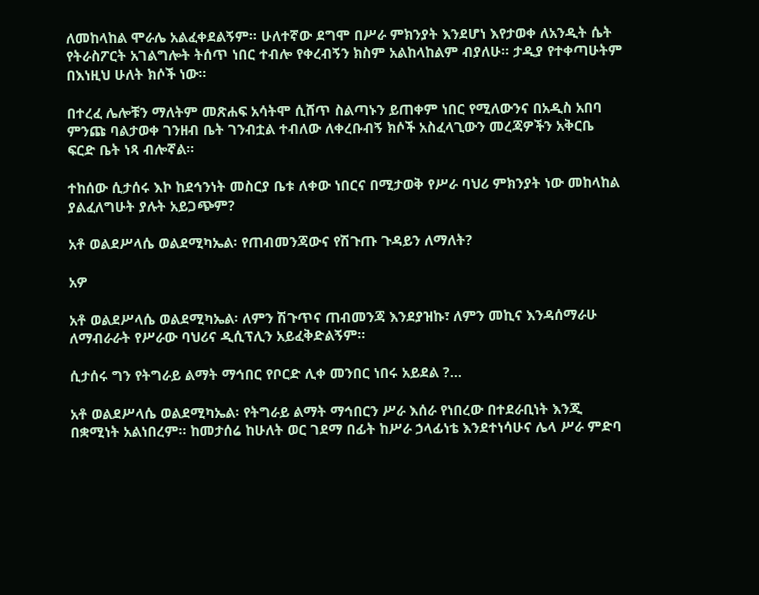ለመከላከል ሞራሌ አልፈቀደልኝም። ሁለተኛው ደግሞ በሥራ ምክንያት እንደሆነ እየታወቀ ለአንዲት ሴት የትራስፖርት አገልግሎት ትሰጥ ነበር ተብሎ የቀረብኝን ክስም አልከላከልም ብያለሁ። ታዲያ የተቀጣሁትም በእነዚህ ሁለት ክሶች ነው።

በተረፈ ሌሎቹን ማለትም መጽሐፍ አሳትሞ ሲሸጥ ስልጣኑን ይጠቀም ነበር የሚለውንና በአዲስ አበባ ምንጩ ባልታወቀ ገንዘብ ቤት ገንብቷል ተብለው ለቀረቡብኝ ክሶች አስፈላጊውን መረጃዎችን አቅርቤ ፍርድ ቤት ነጻ ብሎኛል።

ተከሰው ሲታሰሩ እኮ ከደኅንነት መስርያ ቤቱ ለቀው ነበርና በሚታወቅ የሥራ ባህሪ ምክንያት ነው መከላከል ያልፈለግሁት ያሉት አይጋጭም?

አቶ ወልደሥላሴ ወልደሚካኤል፡ የጠብመንጃውና የሽጉጡ ጉዳይን ለማለት?

አዎ

አቶ ወልደሥላሴ ወልደሚካኤል፡ ለምን ሽጉጥና ጠብመንጃ እንደያዝኩ፣ ለምን መኪና እንዳሰማራሁ ለማብራራት የሥራው ባህሪና ዲሲፕሊን አይፈቅድልኝም።

ሲታሰሩ ግን የትግራይ ልማት ማኅበር የቦርድ ሊቀ መንበር ነበሩ አይደል ?…

አቶ ወልደሥላሴ ወልደሚካኤል፡ የትግራይ ልማት ማኅበርን ሥራ እሰራ የነበረው በተደራቢነት እንጂ በቋሚነት አልነበረም። ከመታሰሬ ከሁለት ወር ገደማ በፊት ከሥራ ኃላፊነቴ እንደተነሳሁና ሌላ ሥራ ምድባ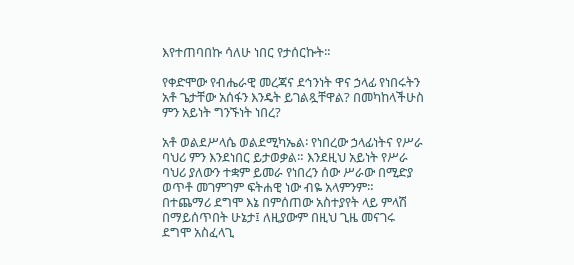እየተጠባበኩ ሳለሁ ነበር የታሰርኩት።

የቀድሞው የብሔራዊ መረጃና ደኅንነት ዋና ኃላፊ የነበሩትን አቶ ጌታቸው አሰፋን እንዴት ይገልጿቸዋል? በመካከላችሁስ ምን አይነት ግንኙነት ነበረ?

አቶ ወልደሥላሴ ወልደሚካኤል፡ የነበረው ኃላፊነትና የሥራ ባህሪ ምን እንደነበር ይታወቃል። እንደዚህ አይነት የሥራ ባህሪ ያለውን ተቋም ይመራ የነበረን ሰው ሥራው በሚድያ ወጥቶ መገምገም ፍትሐዊ ነው ብዬ አላምንም። በተጨማሪ ደግሞ እኔ በምሰጠው አስተያየት ላይ ምላሽ በማይሰጥበት ሁኔታ፤ ለዚያውም በዚህ ጊዜ መናገሩ ደግሞ አስፈላጊ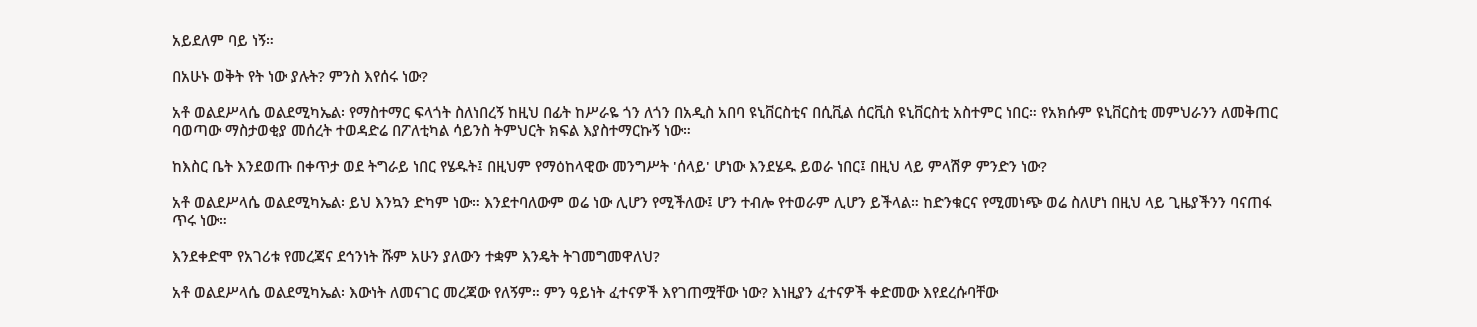አይደለም ባይ ነኝ።

በአሁኑ ወቅት የት ነው ያሉት? ምንስ እየሰሩ ነው?

አቶ ወልደሥላሴ ወልደሚካኤል፡ የማስተማር ፍላጎት ስለነበረኝ ከዚህ በፊት ከሥራዬ ጎን ለጎን በአዲስ አበባ ዩኒቨርስቲና በሲቪል ሰርቪስ ዩኒቨርስቲ አስተምር ነበር። የአክሱም ዩኒቨርስቲ መምህራንን ለመቅጠር ባወጣው ማስታወቂያ መሰረት ተወዳድሬ በፖለቲካል ሳይንስ ትምህርት ክፍል እያስተማርኩኝ ነው።

ከእስር ቤት እንደወጡ በቀጥታ ወደ ትግራይ ነበር የሄዱት፤ በዚህም የማዕከላዊው መንግሥት 'ሰላይ' ሆነው እንደሄዱ ይወራ ነበር፤ በዚህ ላይ ምላሽዎ ምንድን ነው?

አቶ ወልደሥላሴ ወልደሚካኤል፡ ይህ እንኳን ድካም ነው። እንደተባለውም ወሬ ነው ሊሆን የሚችለው፤ ሆን ተብሎ የተወራም ሊሆን ይችላል። ከድንቁርና የሚመነጭ ወሬ ስለሆነ በዚህ ላይ ጊዜያችንን ባናጠፋ ጥሩ ነው።

እንደቀድሞ የአገሪቱ የመረጃና ደኅንነት ሹም አሁን ያለውን ተቋም እንዴት ትገመግመዋለህ?

አቶ ወልደሥላሴ ወልደሚካኤል፡ እውነት ለመናገር መረጃው የለኝም። ምን ዓይነት ፈተናዎች እየገጠሟቸው ነው? እነዚያን ፈተናዎች ቀድመው እየደረሱባቸው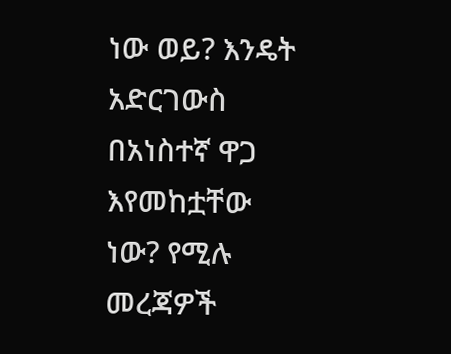ነው ወይ? እንዴት አድርገውስ በአነስተኛ ዋጋ እየመከቷቸው ነው? የሚሉ መረጃዎች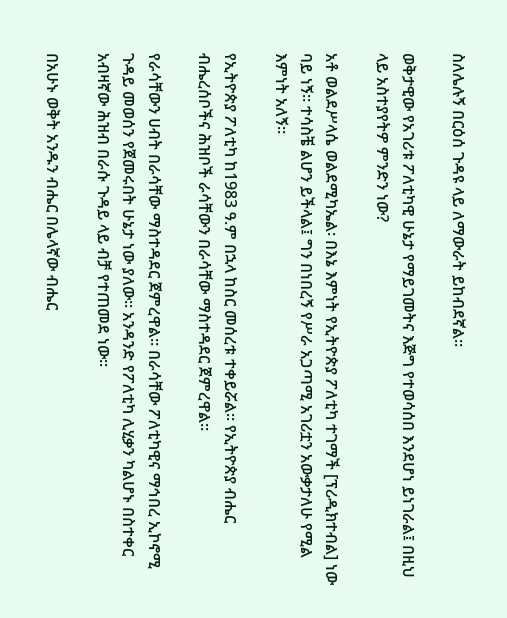ስለሌሉኝ በርዕሰ ጉዳዩ ላይ ለማውራት ይከብደኛል።

ወቅታዊው የአገሪቱ ፖለቲካዊ ሁኔታ የማይገመትና እጅግ የተወሳሰበ እንደሆነ ይነገራል፤ በዚህ ላይ አስተያየትዎ ምንድን ነው?

አቶ ወልደሥላሴ ወልደሚካኤል፡ በእኔ እምነት የኢትዮጵያ ፖለቲካ ተገማች [ፕሪዲክተብል] ነው ባይ ነኝ። ተሳስቼ ልሆን ይችላል፤ ግን በነበረኝ የሥራ አጋጣሚ አገሪቷን አውቃታለሁ የሚል እምነት አለኝ።

የኢትዮጵያ ፖለቲካ ከ1983 ዓ.ም በኋላ ከስር መሰረቱ ተቀይሯል። የኢትዮጵያ ብሔር ብሔረሰቦችና ሕዝቦች ራሳቸውን በራሳቸው ማስተዳደር ጀምረዋል።

የራሳቸውን ሀብት በራሳቸው ማስተዳደር ጀምረዋል። በራሳቸው ፖለቲካዊና ማኅበረ ኢኮኖሚ ጉዳይ መወሰን የጀመሩበት ሁኔታ ነው ያለው። አንዳንድ የፖለቲካ ሊሂቃን ካልሆኑ በስተቀር አብዛኛው ሕዝብ በራሱ ጉዳይ ላይ ብቻ የተጠመደ ነው።

በአሁኑ ወቅት አንዱን ብሔር በሌላኛው ብሔር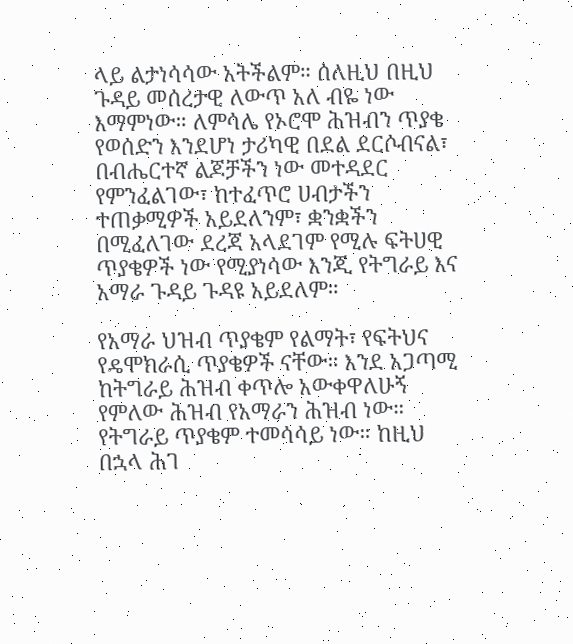ላይ ልታነሳሳው አትችልም። ሰለዚህ በዚህ ጉዳይ መሰረታዊ ለውጥ አለ ብዬ ነው እማምነው። ለምሳሌ የኦሮሞ ሕዝብን ጥያቄ የወሰድን እንደሆነ ታሪካዊ በደል ደርሶብናል፣ በብሔርተኛ ልጆቻችን ነው መተዳደር የምንፈልገው፣ ከተፈጥሮ ሀብታችን ተጠቃሚዎች አይደለንም፣ ቋንቋችን በሚፈለገው ደረጃ አላደገም የሚሉ ፍትሀዊ ጥያቄዎች ነው የሚያነሳው እንጂ የትግራይ እና አማራ ጉዳይ ጉዳዩ አይደለም።

የአማራ ህዝብ ጥያቄም የልማት፣ የፍትህና የዴሞክራሲ ጥያቄዎች ናቸው። እንደ አጋጣሚ ከትግራይ ሕዝብ ቀጥሎ አውቀዋለሁኝ የምለው ሕዝብ የአማራን ሕዝብ ነው። የትግራይ ጥያቄም ተመሳሳይ ነው። ከዚህ በኋላ ሕገ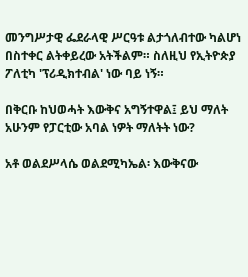መንግሥታዊ ፌደራላዊ ሥርዓቱ ልታጎለብተው ካልሆነ በስተቀር ልትቀይረው አትችልም። ስለዚህ የኢትዮጵያ ፖለቲካ 'ፕሪዲክተብል' ነው ባይ ነኝ።

በቅርቡ ከህወሓት እውቅና አግኝተዋል፤ ይህ ማለት አሁንም የፓርቲው አባል ነዎት ማለትት ነው?

አቶ ወልደሥላሴ ወልደሚካኤል፡ እውቅናው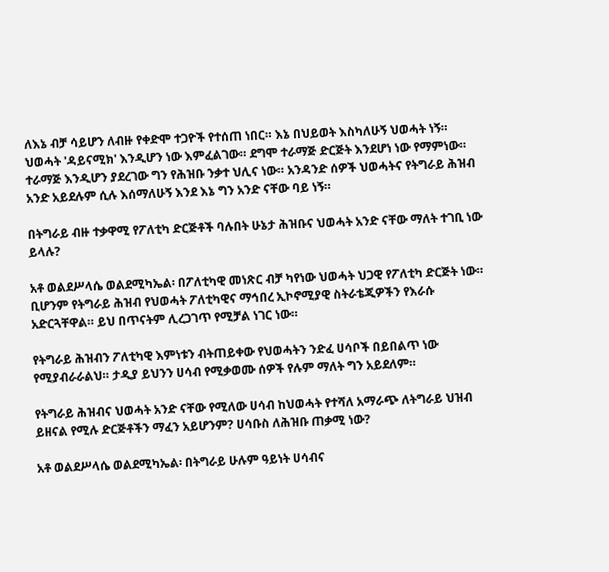ለእኔ ብቻ ሳይሆን ለብዙ የቀድሞ ተጋዮች የተሰጠ ነበር። እኔ በህይወት እስካለሁኝ ህወሓት ነኝ። ህወሓት 'ዳይናሚክ' እንዲሆን ነው እምፈልገው። ደግሞ ተራማጅ ድርጅት እንደሆነ ነው የማምነው። ተራማጅ እንዲሆን ያደረገው ግን የሕዝቡ ንቃተ ህሊና ነው። አንዳንድ ሰዎች ህወሓትና የትግራይ ሕዝብ አንድ አይደሉም ሲሉ እሰማለሁኝ እንደ እኔ ግን አንድ ናቸው ባይ ነኝ።

በትግራይ ብዙ ተቃዋሚ የፖለቲካ ድርጅቶች ባሉበት ሁኔታ ሕዝቡና ህወሓት አንድ ናቸው ማለት ተገቢ ነው ይላሉ?

አቶ ወልደሥላሴ ወልደሚካኤል፡ በፖለቲካዊ መነጽር ብቻ ካየነው ህወሓት ህጋዊ የፖለቲካ ድርጅት ነው። ቢሆንም የትግራይ ሕዝብ የህወሓት ፖለቲካዊና ማኅበረ ኢኮኖሚያዊ ስትራቴጂዎችን የእራሱ አድርጓቸዋል። ይህ በጥናትም ሊረጋገጥ የሚቻል ነገር ነው።

የትግራይ ሕዝብን ፖለቲካዊ እምነቱን ብትጠይቀው የህወሓትን ንድፈ ሀሳቦች በይበልጥ ነው የሚያብራራልህ። ታዲያ ይህንን ሀሳብ የሚቃወሙ ሰዎች የሉም ማለት ግን አይደለም።

የትግራይ ሕዝብና ህወሓት አንድ ናቸው የሚለው ሀሳብ ከህወሓት የተሻለ አማራጭ ለትግራይ ህዝብ ይዘናል የሚሉ ድርጅቶችን ማፈን አይሆንም? ሀሳቡስ ለሕዝቡ ጠቃሚ ነው?

አቶ ወልደሥላሴ ወልደሚካኤል፡ በትግራይ ሁሉም ዓይነት ሀሳብና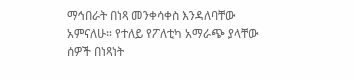ማኅበራት በነጻ መንቀሳቀስ እንዳለባቸው አምናለሁ። የተለይ የፖለቲካ አማራጭ ያላቸው ሰዎች በነጻነት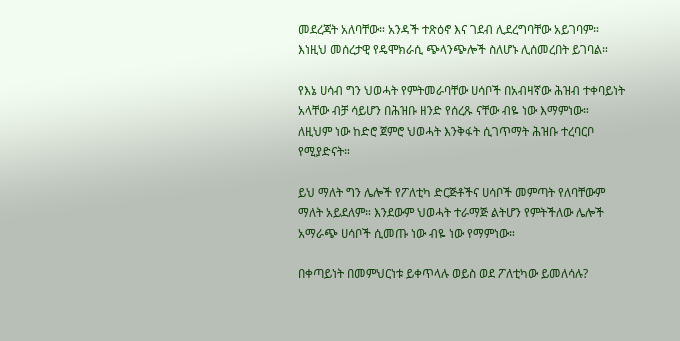መደረጃት አለባቸው። አንዳች ተጽዕኖ እና ገደብ ሊደረግባቸው አይገባም። እነዚህ መሰረታዊ የዴሞክራሲ ጭላንጭሎች ስለሆኑ ሊሰመረበት ይገባል።

የእኔ ሀሳብ ግን ህወሓት የምትመራባቸው ሀሳቦች በአብዛኛው ሕዝብ ተቀባይነት አላቸው ብቻ ሳይሆን በሕዝቡ ዘንድ የሰረጹ ናቸው ብዬ ነው እማምነው። ለዚህም ነው ከድሮ ጀምሮ ህወሓት እንቅፋት ሲገጥማት ሕዝቡ ተረባርቦ የሚያድናት።

ይህ ማለት ግን ሌሎች የፖለቲካ ድርጅቶችና ሀሳቦች መምጣት የለባቸውም ማለት አይደለም። እንደውም ህወሓት ተራማጅ ልትሆን የምትችለው ሌሎች አማራጭ ሀሳቦች ሲመጡ ነው ብዬ ነው የማምነው።

በቀጣይነት በመምህርነቱ ይቀጥላሉ ወይስ ወደ ፖለቲካው ይመለሳሉ?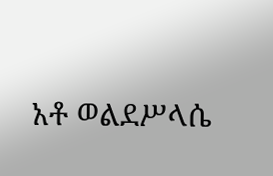አቶ ወልደሥላሴ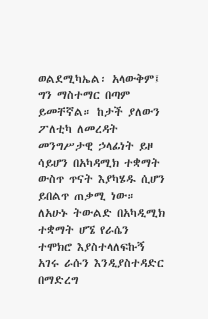ወልደሚካኤል፡ አላውቅም፤ ግን ማስተማር በጣም ይመቸኛል። ከታች ያለውን ፖለቲካ ለመረዳት መንግሥታዊ ኃላፊነት ይዞ ሳይሆን በአካዳሚክ ተቋማት ውስጥ ጥናት እያካሄዱ ሲሆን ይበልጥ ጠቃሚ ነው። ለአሁኑ ትውልድ በአካዲሚክ ተቋማት ሆኜ የራሴን ተሞክሮ እያስተላለፍኩኝ አገሩ ራሱን እንዲያስተዳድር በማድረግ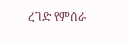ረገድ የምሰራ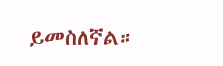ይመስለኛል።